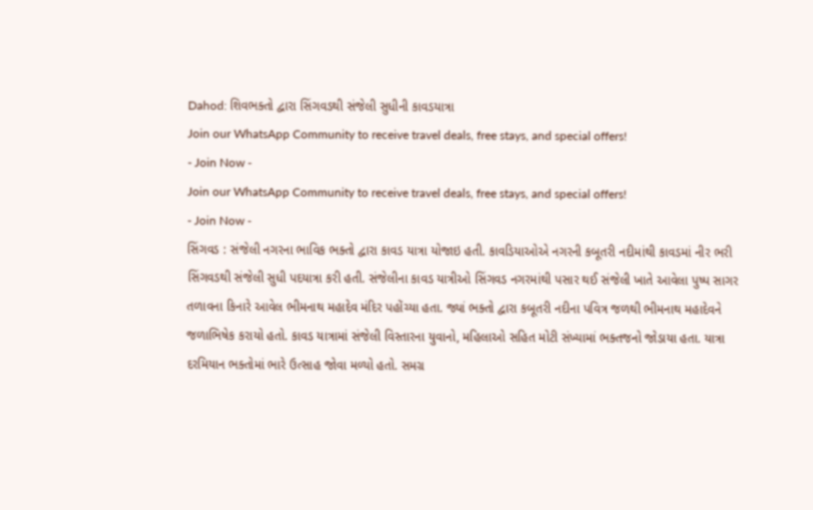Dahod: શિવભક્તો દ્વારા સિંગવડથી સંજેલી સુધીની કાવડયાત્રા
Join our WhatsApp Community to receive travel deals, free stays, and special offers!
- Join Now -
Join our WhatsApp Community to receive travel deals, free stays, and special offers!
- Join Now -
સિંગવડ : સંજેલી નગરના ભાવિક ભક્તો દ્વારા કાવડ યાત્રા યોજાઇ હતી. કાવડિયાઓએ નગરની કબૂતરી નદીમાંથી કાવડમાં નીર ભરી સિંગવડથી સંજેલી સુધી પદયાત્રા કરી હતી. સંજેલીના કાવડ યાત્રીઓ સિંગવડ નગરમાંથી પસાર થઈ સંજેલી ખાતે આવેલા પુષ્પ સાગર તળાવના કિનારે આવેલ ભીમનાથ મહાદેવ મંદિર પહોંચ્યા હતા. જ્યાં ભક્તો દ્વારા કબૂતરી નદીના પવિત્ર જળથી ભીમનાથ મહાદેવને જળાભિષેક કરાયો હતો. કાવડ યાત્રામાં સંજેલી વિસ્તારના યુવાનો, મહિલાઓ સહિત મોટી સંખ્યામાં ભક્તજનો જોડાયા હતા. યાત્રા દરમિયાન ભક્તોમાં ભારે ઉત્સાહ જોવા મળ્યો હતો. સમગ્ર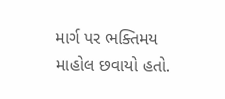માર્ગ પર ભક્તિમય માહોલ છવાયો હતો.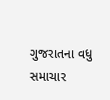ગુજરાતના વધુ સમાચાર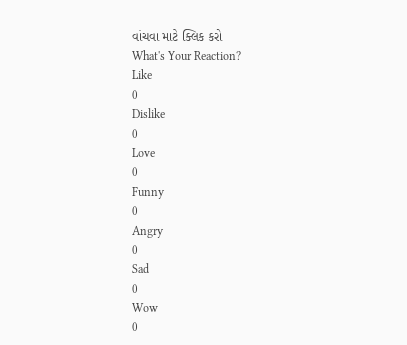વાંચવા માટે ક્લિક કરો
What's Your Reaction?
Like
0
Dislike
0
Love
0
Funny
0
Angry
0
Sad
0
Wow
0